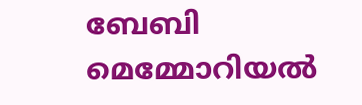ബേബി മെമ്മോറിയൽ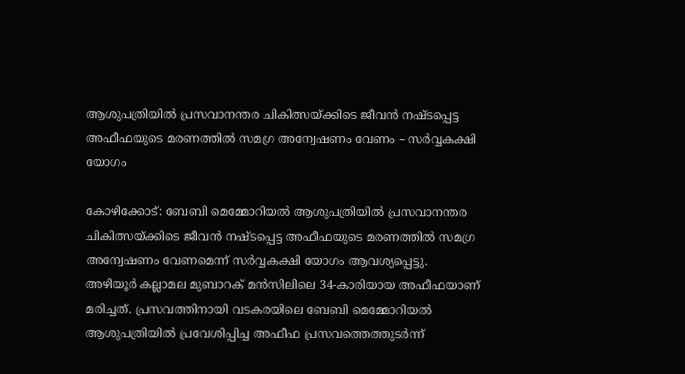ആശുപത്രിയിൽ പ്രസവാനന്തര ചികിത്സയ്ക്കിടെ ജീവൻ നഷ്ടപ്പെട്ട അഫീഫയുടെ മരണത്തിൽ സമഗ്ര അന്വേഷണം വേണം – സർവ്വകക്ഷി യോഗം

കോഴിക്കോട്: ബേബി മെമ്മോറിയൽ ആശുപത്രിയിൽ പ്രസവാനന്തര ചികിത്സയ്ക്കിടെ ജീവൻ നഷ്ടപ്പെട്ട അഫീഫയുടെ മരണത്തിൽ സമഗ്ര അന്വേഷണം വേണമെന്ന് സർവ്വകക്ഷി യോഗം ആവശ്യപ്പെട്ടു.
അഴിയൂർ കല്ലാമല മുബാറക് മൻസിലിലെ 34-കാരിയായ അഫീഫയാണ് മരിച്ചത്. പ്രസവത്തിനായി വടകരയിലെ ബേബി മെമ്മോറിയൽ ആശുപത്രിയിൽ പ്രവേശിപ്പിച്ച അഫീഫ പ്രസവത്തെത്തുടർന്ന്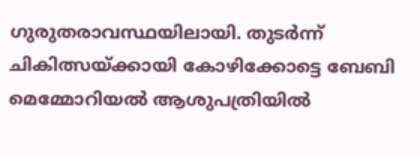ഗുരുതരാവസ്ഥയിലായി. തുടർന്ന് ചികിത്സയ്ക്കായി കോഴിക്കോട്ടെ ബേബി മെമ്മോറിയൽ ആശുപത്രിയിൽ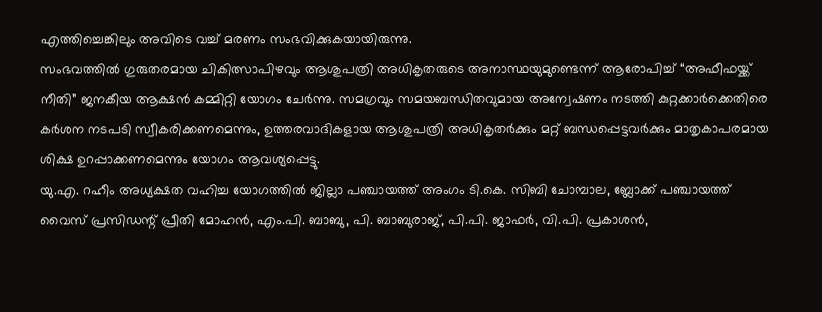എത്തിച്ചെങ്കിലും അവിടെ വച്ച് മരണം സംഭവിക്കുകയായിരുന്നു.
സംഭവത്തിൽ ഗുരുതരമായ ചികിത്സാപിഴവും ആശുപത്രി അധികൃതരുടെ അനാസ്ഥയുമുണ്ടെന്ന് ആരോപിച്ച് “അഫീഫയ്ക്ക് നീതി” ജനകീയ ആക്ഷൻ കമ്മിറ്റി യോഗം ചേർന്നു. സമഗ്രവും സമയബന്ധിതവുമായ അന്വേഷണം നടത്തി കുറ്റക്കാർക്കെതിരെ കർശന നടപടി സ്വീകരിക്കണമെന്നും, ഉത്തരവാദികളായ ആശുപത്രി അധികൃതർക്കും മറ്റ് ബന്ധപ്പെട്ടവർക്കും മാതൃകാപരമായ ശിക്ഷ ഉറപ്പാക്കണമെന്നും യോഗം ആവശ്യപ്പെട്ടു.
യു.എ. റഹീം അധ്യക്ഷത വഹിച്ച യോഗത്തിൽ ജില്ലാ പഞ്ചായത്ത് അംഗം ടി.കെ. സിബി ചോമ്പാല, ബ്ലോക്ക് പഞ്ചായത്ത് വൈസ് പ്രസിഡന്റ് പ്രീതി മോഹൻ, എം.പി. ബാബു, പി. ബാബുരാജ്, പി.പി. ജാഫർ, വി.പി. പ്രകാശൻ,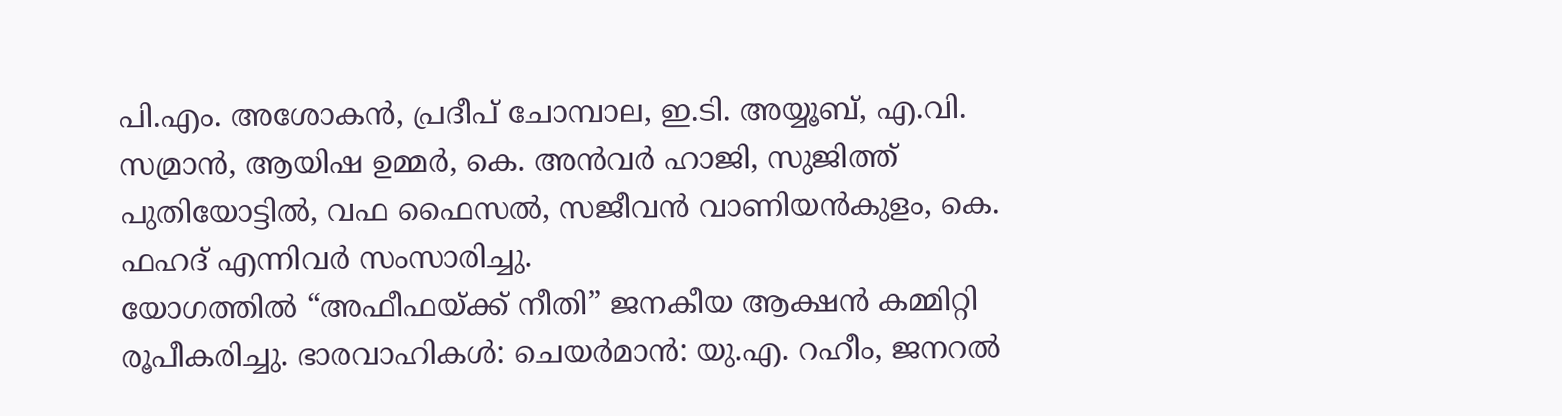പി.എം. അശോകൻ, പ്രദീപ് ചോമ്പാല, ഇ.ടി. അയ്യൂബ്, എ.വി. സമ്രാൻ, ആയിഷ ഉമ്മർ, കെ. അൻവർ ഹാജി, സുജിത്ത് പുതിയോട്ടിൽ, വഫ ഫൈസൽ, സജീവൻ വാണിയൻകുളം, കെ. ഫഹദ് എന്നിവർ സംസാരിച്ചു.
യോഗത്തിൽ “അഫീഫയ്ക്ക് നീതി” ജനകീയ ആക്ഷൻ കമ്മിറ്റി രൂപീകരിച്ചു. ഭാരവാഹികൾ: ചെയർമാൻ: യു.എ. റഹീം, ജനറൽ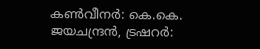കൺവീനർ: കെ.കെ. ജയചന്ദ്രൻ, ട്രഷറർ: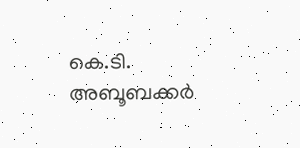കെ.ടി. അബൂബക്കർ